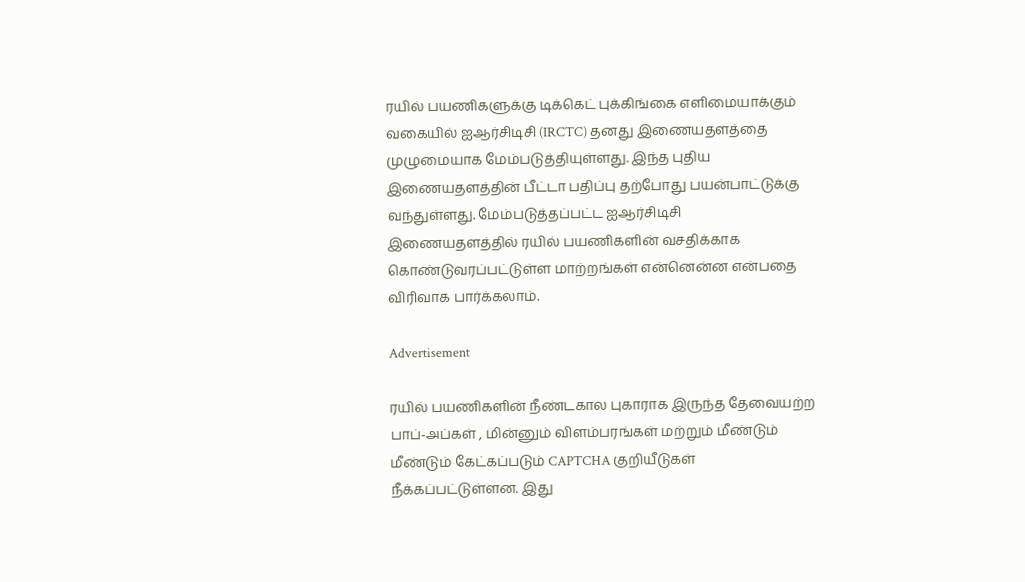ரயில் பயணிகளுக்கு டிக்கெட் புக்கிங்கை எளிமையாக்கும் வகையில் ஐஆர்சிடிசி (IRCTC) தனது இணையதளத்தை முழுமையாக மேம்படுத்தியுள்ளது. இந்த புதிய இணையதளத்தின் பீட்டா பதிப்பு தற்போது பயன்பாட்டுக்கு வந்துள்ளது. மேம்படுத்தப்பட்ட ஐஆர்சிடிசி இணையதளத்தில் ரயில் பயணிகளின் வசதிக்காக கொண்டுவரப்பட்டுள்ள மாற்றங்கள் என்னென்ன என்பதை விரிவாக பார்க்கலாம்.

Advertisement

ரயில் பயணிகளின் நீண்டகால புகாராக இருந்த தேவையற்ற பாப்-அப்கள் , மின்னும் விளம்பரங்கள் மற்றும் மீண்டும் மீண்டும் கேட்கப்படும் CAPTCHA குறியீடுகள் நீக்கப்பட்டுள்ளன. இது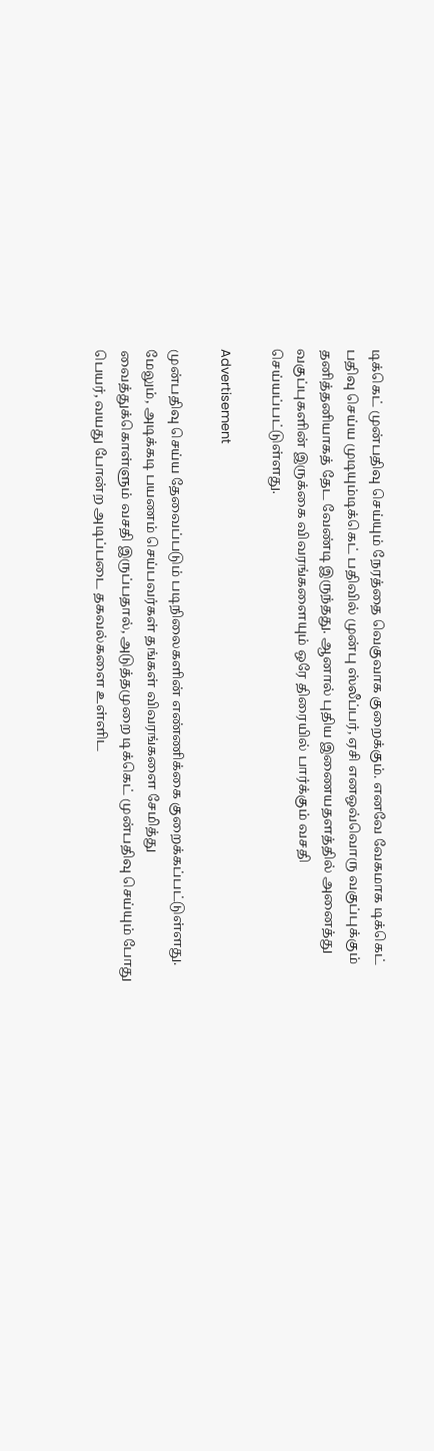டிக்கெட் முன்பதிவு செய்யும் நேரத்தை வெகுவாக குறைக்கும். எனவே வேகமாக டிக்கெட் பதிவு செய்ய முடியும்டிக்கெட் பதிவில் முன்பு ஸ்லீப்பர், ஏசி எனஒவ்வொரு வகுப்புக்கும் தனித்தனியாகத் தேட வேண்டி இருந்தது. ஆனால் புதிய இணையதளத்தில் அனைத்து வகுப்புகளின் இருக்கை விவரங்களையும் ஒரே திரையில் பார்க்கும் வசதி செய்யப்பட்டுள்ளது.

Advertisement

முன்பதிவு செய்ய தேவைப்படும் படிநிலைகளின் எண்ணிக்கை குறைக்கப்பட்டுள்ளது. மேலும், அடிக்கடி பயணம் செய்பவர்கள் தங்கள் விவரங்களை சேமித்து வைத்துக்கொள்ளும் வசதி இருப்பதால், அடுத்தமுறை டிக்கெட் முன்பதிவு செய்யும் போது பெயர், வயது போன்ற அடிப்படை தகவல்களை உள்ளிட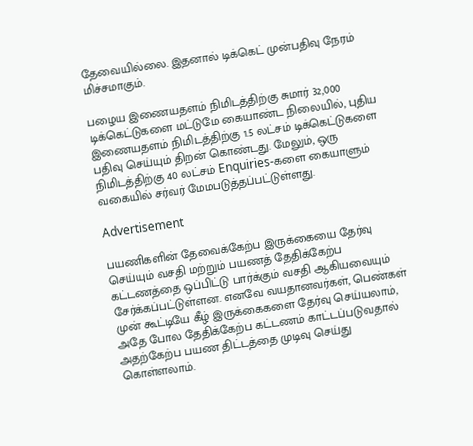தேவையில்லை. இதனால் டிக்கெட் முன்பதிவு நேரம் மிச்சமாகும்.

பழைய இணையதளம் நிமிடத்திற்கு சுமார் 32,000 டிக்கெட்டுகளை மட்டுமே கையாண்ட நிலையில், புதிய இணையதளம் நிமிடத்திற்கு 1.5 லட்சம் டிக்கெட்டுகளை பதிவு செய்யும் திறன் கொண்டது. மேலும், ஒரு நிமிடத்திற்கு 40 லட்சம் Enquiries-களை கையாளும் வகையில் சர்வர் மேமபடுத்தப்பட்டுள்ளது.

Advertisement

பயணிகளின் தேவைக்கேற்ப இருக்கையை தேர்வு செய்யும் வசதி மற்றும் பயணத் தேதிக்கேற்ப கட்டணத்தை ஒப்பிட்டு பார்க்கும் வசதி ஆகியவையும் சேர்க்கப்பட்டுள்ளன. எனவே வயதானவர்கள், பெண்கள் முன் கூட்டியே கீழ் இருக்கைகளை தேர்வு செய்யலாம், அதே போல தேதிக்கேற்ப கட்டணம் காட்டப்படுவதால் அதற்கேற்ப பயண திட்டத்தை முடிவு செய்து கொள்ளலாம்.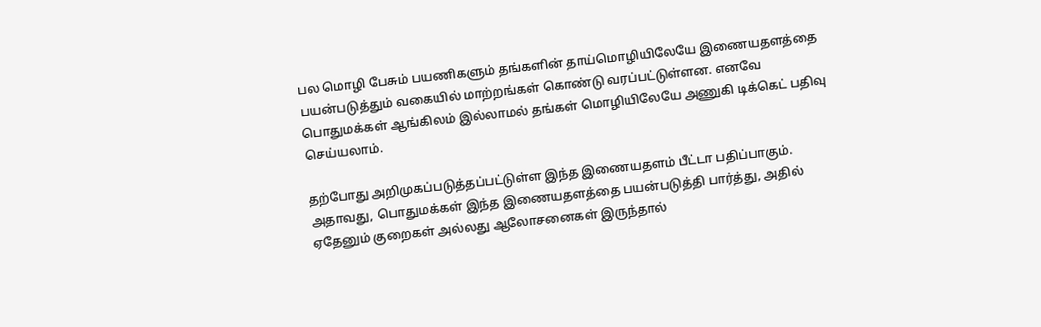பல மொழி பேசும் பயணிகளும் தங்களின் தாய்மொழியிலேயே இணையதளத்தை பயன்படுத்தும் வகையில் மாற்றங்கள் கொண்டு வரப்பட்டுள்ளன. எனவே பொதுமக்கள் ஆங்கிலம் இல்லாமல் தங்கள் மொழியிலேயே அணுகி டிக்கெட் பதிவு செய்யலாம்.

தற்போது அறிமுகப்படுத்தப்பட்டுள்ள இந்த இணையதளம் பீட்டா பதிப்பாகும். அதாவது, பொதுமக்கள் இந்த இணையதளத்தை பயன்படுத்தி பார்த்து, அதில் ஏதேனும் குறைகள் அல்லது ஆலோசனைகள் இருந்தால்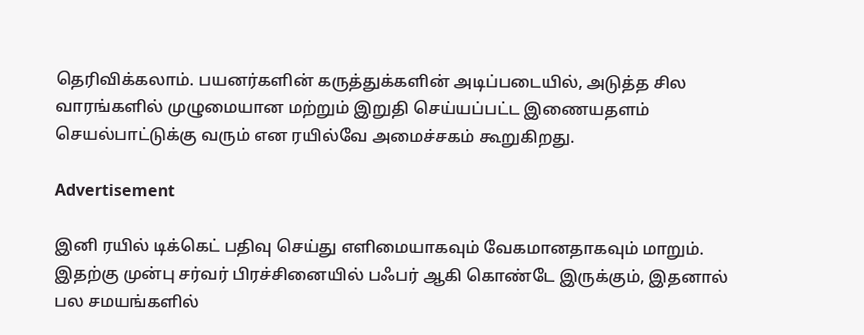தெரிவிக்கலாம். பயனர்களின் கருத்துக்களின் அடிப்படையில், அடுத்த சில வாரங்களில் முழுமையான மற்றும் இறுதி செய்யப்பட்ட இணையதளம் செயல்பாட்டுக்கு வரும் என ரயில்வே அமைச்சகம் கூறுகிறது.

Advertisement

இனி ரயில் டிக்கெட் பதிவு செய்து எளிமையாகவும் வேகமானதாகவும் மாறும். இதற்கு முன்பு சர்வர் பிரச்சினையில் பஃபர் ஆகி கொண்டே இருக்கும், இதனால் பல சமயங்களில்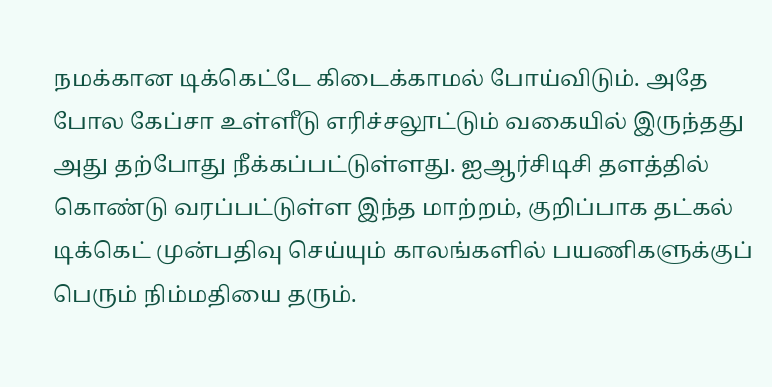நமக்கான டிக்கெட்டே கிடைக்காமல் போய்விடும். அதே போல கேப்சா உள்ளீடு எரிச்சலூட்டும் வகையில் இருந்தது அது தற்போது நீக்கப்பட்டுள்ளது. ஐஆர்சிடிசி தளத்தில் கொண்டு வரப்பட்டுள்ள இந்த மாற்றம், குறிப்பாக தட்கல் டிக்கெட் முன்பதிவு செய்யும் காலங்களில் பயணிகளுக்குப் பெரும் நிம்மதியை தரும்.